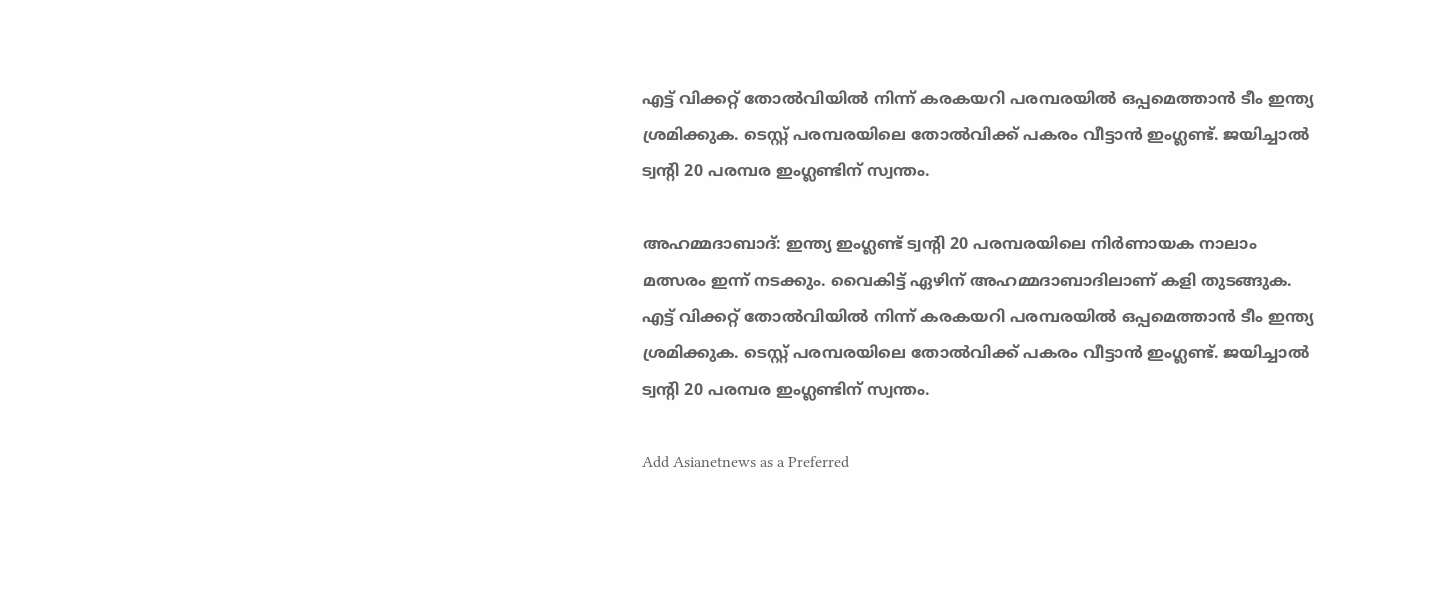എട്ട് വിക്കറ്റ് തോല്‍വിയില്‍ നിന്ന് കരകയറി പരമ്പരയില്‍ ഒപ്പമെത്താന്‍ ടീം ഇന്ത്യ ശ്രമിക്കുക. ടെസ്റ്റ് പരമ്പരയിലെ തോല്‍വിക്ക് പകരം വീട്ടാന്‍ ഇംഗ്ലണ്ട്. ജയിച്ചാല്‍ ട്വന്റി 20 പരമ്പര ഇംഗ്ലണ്ടിന് സ്വന്തം.

അഹമ്മദാബാദ്: ഇന്ത്യ ഇംഗ്ലണ്ട് ട്വന്റി 20 പരമ്പരയിലെ നിര്‍ണായക നാലാം മത്സരം ഇന്ന് നടക്കും. വൈകിട്ട് ഏഴിന് അഹമ്മദാബാദിലാണ് കളി തുടങ്ങുക. എട്ട് വിക്കറ്റ് തോല്‍വിയില്‍ നിന്ന് കരകയറി പരമ്പരയില്‍ ഒപ്പമെത്താന്‍ ടീം ഇന്ത്യ ശ്രമിക്കുക. ടെസ്റ്റ് പരമ്പരയിലെ തോല്‍വിക്ക് പകരം വീട്ടാന്‍ ഇംഗ്ലണ്ട്. ജയിച്ചാല്‍ ട്വന്റി 20 പരമ്പര ഇംഗ്ലണ്ടിന് സ്വന്തം.

Add Asianetnews as a Preferred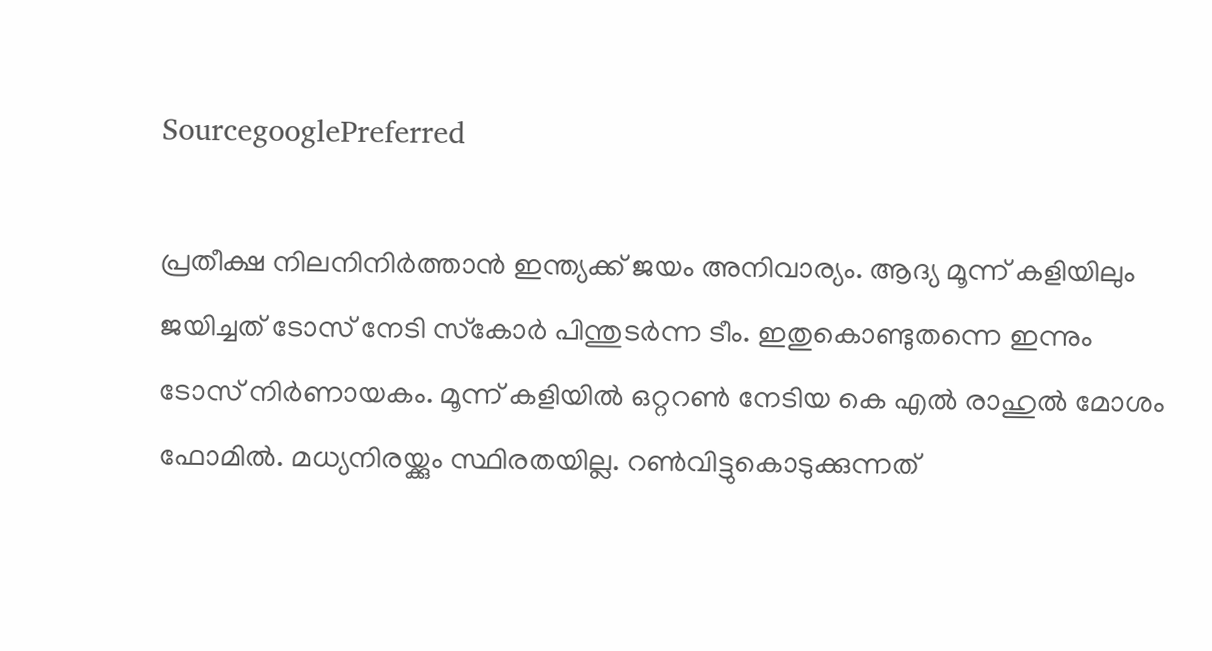SourcegooglePreferred

പ്രതീക്ഷ നിലനിനിര്‍ത്താന്‍ ഇന്ത്യക്ക് ജയം അനിവാര്യം. ആദ്യ മൂന്ന് കളിയിലും ജയിച്ചത് ടോസ് നേടി സ്‌കോര്‍ പിന്തുടര്‍ന്ന ടീം. ഇതുകൊണ്ടുതന്നെ ഇന്നും ടോസ് നിര്‍ണായകം. മൂന്ന് കളിയില്‍ ഒറ്ററണ്‍ നേടിയ കെ എല്‍ രാഹുല്‍ മോശം ഫോമില്‍. മധ്യനിരയ്ക്കും സ്ഥിരതയില്ല. റണ്‍വിട്ടുകൊടുക്കുന്നത്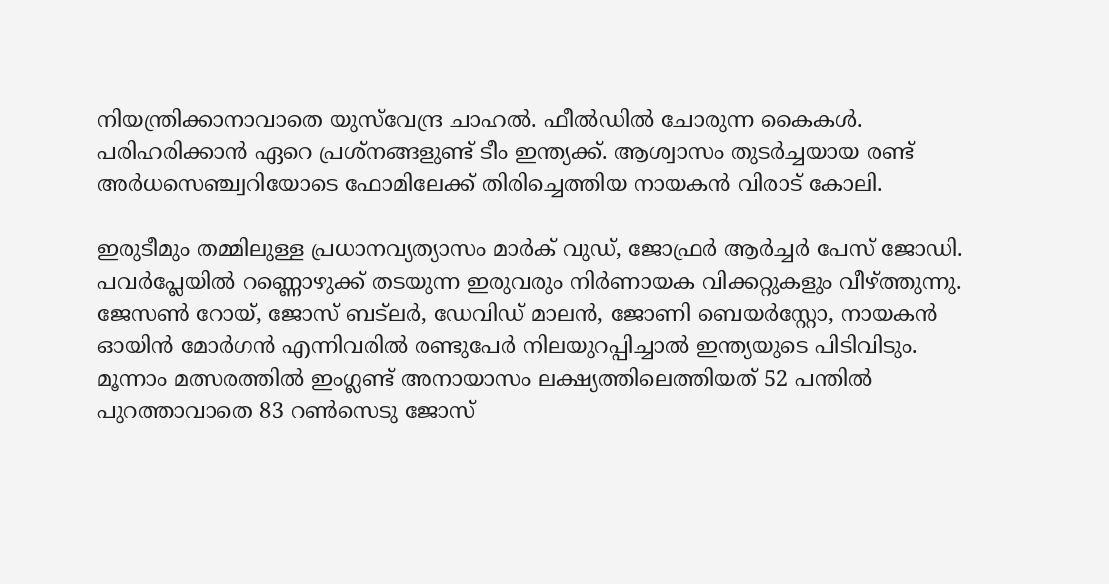നിയന്ത്രിക്കാനാവാതെ യുസ്‌വേന്ദ്ര ചാഹല്‍. ഫീല്‍ഡില്‍ ചോരുന്ന കൈകള്‍. പരിഹരിക്കാന്‍ ഏറെ പ്രശ്‌നങ്ങളുണ്ട് ടീം ഇന്ത്യക്ക്. ആശ്വാസം തുടര്‍ച്ചയായ രണ്ട് അര്‍ധസെഞ്ച്വറിയോടെ ഫോമിലേക്ക് തിരിച്ചെത്തിയ നായകന്‍ വിരാട് കോലി.

ഇരുടീമും തമ്മിലുള്ള പ്രധാനവ്യത്യാസം മാര്‍ക് വുഡ്, ജോഫ്രര്‍ ആര്‍ച്ചര്‍ പേസ് ജോഡി. പവര്‍പ്ലേയില്‍ റണ്ണൊഴുക്ക് തടയുന്ന ഇരുവരും നിര്‍ണായക വിക്കറ്റുകളും വീഴ്ത്തുന്നു. ജേസണ്‍ റോയ്, ജോസ് ബട്‌ലര്‍, ഡേവിഡ് മാലന്‍, ജോണി ബെയര്‍‌സ്റ്റോ, നായകന്‍ ഓയിന്‍ മോര്‍ഗന്‍ എന്നിവരില്‍ രണ്ടുപേര്‍ നിലയുറപ്പിച്ചാല്‍ ഇന്ത്യയുടെ പിടിവിടും. മൂന്നാം മത്സരത്തില്‍ ഇംഗ്ലണ്ട് അനായാസം ലക്ഷ്യത്തിലെത്തിയത് 52 പന്തില്‍ പുറത്താവാതെ 83 റണ്‍സെടു ജോസ്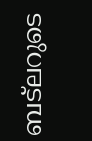ബട്‌ലറുടെ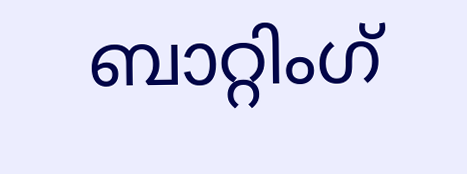ബാറ്റിംഗ്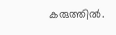കരുത്തില്‍.